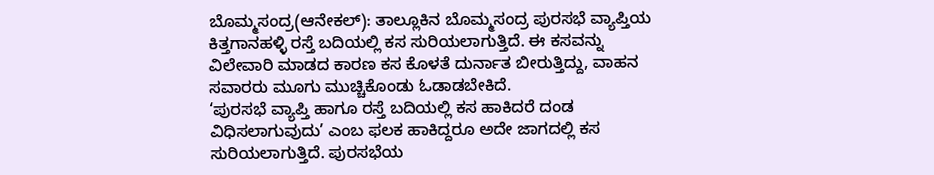ಬೊಮ್ಮಸಂದ್ರ(ಆನೇಕಲ್): ತಾಲ್ಲೂಕಿನ ಬೊಮ್ಮಸಂದ್ರ ಪುರಸಭೆ ವ್ಯಾಪ್ತಿಯ ಕಿತ್ತಗಾನಹಳ್ಳಿ ರಸ್ತೆ ಬದಿಯಲ್ಲಿ ಕಸ ಸುರಿಯಲಾಗುತ್ತಿದೆ. ಈ ಕಸವನ್ನು ವಿಲೇವಾರಿ ಮಾಡದ ಕಾರಣ ಕಸ ಕೊಳತೆ ದುರ್ನಾತ ಬೀರುತ್ತಿದ್ದು, ವಾಹನ ಸವಾರರು ಮೂಗು ಮುಚ್ಚಿಕೊಂಡು ಓಡಾಡಬೇಕಿದೆ.
‘ಪುರಸಭೆ ವ್ಯಾಪ್ತಿ ಹಾಗೂ ರಸ್ತೆ ಬದಿಯಲ್ಲಿ ಕಸ ಹಾಕಿದರೆ ದಂಡ ವಿಧಿಸಲಾಗುವುದು’ ಎಂಬ ಫಲಕ ಹಾಕಿದ್ದರೂ ಅದೇ ಜಾಗದಲ್ಲಿ ಕಸ ಸುರಿಯಲಾಗುತ್ತಿದೆ. ಪುರಸಭೆಯ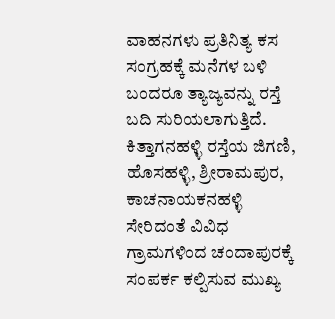ವಾಹನಗಳು ಪ್ರತಿನಿತ್ಯ ಕಸ ಸಂಗ್ರಹಕ್ಕೆ ಮನೆಗಳ ಬಳಿ ಬಂದರೂ ತ್ಯಾಜ್ಯವನ್ನು ರಸ್ತೆ ಬದಿ ಸುರಿಯಲಾಗುತ್ತಿದೆ.
ಕಿತ್ತಾಗನಹಳ್ಳಿ ರಸ್ತೆಯ ಜಿಗಣಿ, ಹೊಸಹಳ್ಳಿ, ಶ್ರೀರಾಮಪುರ, ಕಾಚನಾಯಕನಹಳ್ಳಿ ಸೇರಿದಂತೆ ವಿವಿಧ ಗ್ರಾಮಗಳಿಂದ ಚಂದಾಪುರಕ್ಕೆ ಸಂಪರ್ಕ ಕಲ್ಪಿಸುವ ಮುಖ್ಯ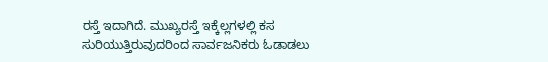ರಸ್ತೆ ಇದಾಗಿದೆ. ಮುಖ್ಯರಸ್ತೆ ಇಕ್ಕೆಲ್ಲಗಳಲ್ಲಿ ಕಸ ಸುರಿಯುತ್ತಿರುವುದರಿಂದ ಸಾರ್ವಜನಿಕರು ಓಡಾಡಲು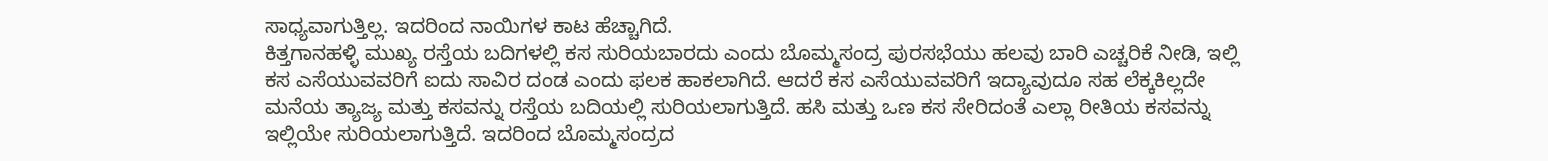ಸಾಧ್ಯವಾಗುತ್ತಿಲ್ಲ. ಇದರಿಂದ ನಾಯಿಗಳ ಕಾಟ ಹೆಚ್ಚಾಗಿದೆ.
ಕಿತ್ತಗಾನಹಳ್ಳಿ ಮುಖ್ಯ ರಸ್ತೆಯ ಬದಿಗಳಲ್ಲಿ ಕಸ ಸುರಿಯಬಾರದು ಎಂದು ಬೊಮ್ಮಸಂದ್ರ ಪುರಸಭೆಯು ಹಲವು ಬಾರಿ ಎಚ್ಚರಿಕೆ ನೀಡಿ, ಇಲ್ಲಿ ಕಸ ಎಸೆಯುವವರಿಗೆ ಐದು ಸಾವಿರ ದಂಡ ಎಂದು ಫಲಕ ಹಾಕಲಾಗಿದೆ. ಆದರೆ ಕಸ ಎಸೆಯುವವರಿಗೆ ಇದ್ಯಾವುದೂ ಸಹ ಲೆಕ್ಕಕಿಲ್ಲದೇ ಮನೆಯ ತ್ಯಾಜ್ಯ ಮತ್ತು ಕಸವನ್ನು ರಸ್ತೆಯ ಬದಿಯಲ್ಲಿ ಸುರಿಯಲಾಗುತ್ತಿದೆ. ಹಸಿ ಮತ್ತು ಒಣ ಕಸ ಸೇರಿದಂತೆ ಎಲ್ಲಾ ರೀತಿಯ ಕಸವನ್ನು ಇಲ್ಲಿಯೇ ಸುರಿಯಲಾಗುತ್ತಿದೆ. ಇದರಿಂದ ಬೊಮ್ಮಸಂದ್ರದ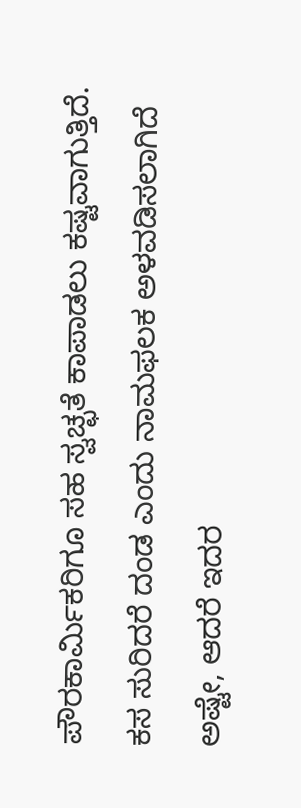ಪೌರಕಾರ್ಮಿಕರಿಗೂ ಸಹ ಸ್ವಚ್ಛತೆ ಕಾಪಾಡಲು ಕಷ್ಟವಾಗುತ್ತಿದೆ.
ಕಸ ಸುರಿದರೆ ದಂಡ ಎಂದು ನಾಮಫಲಕ ಅಳವಡಿಸಲಾಗಿದೆ ಅಷ್ಟೇ, ಆದರೆ ಇದರ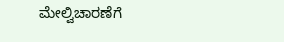ಮೇಲ್ವಿಚಾರಣೆಗೆ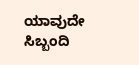ಯಾವುದೇ ಸಿಬ್ಬಂದಿ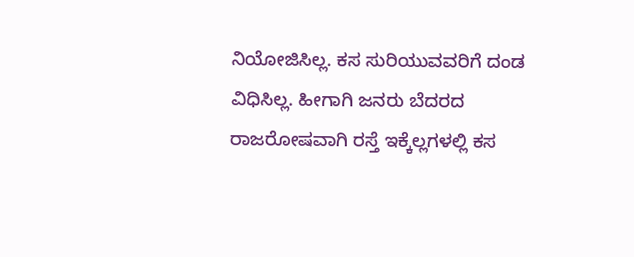ನಿಯೋಜಿಸಿಲ್ಲ. ಕಸ ಸುರಿಯುವವರಿಗೆ ದಂಡ ವಿಧಿಸಿಲ್ಲ. ಹೀಗಾಗಿ ಜನರು ಬೆದರದ ರಾಜರೋಷವಾಗಿ ರಸ್ತೆ ಇಕ್ಕೆಲ್ಲಗಳಲ್ಲಿ ಕಸ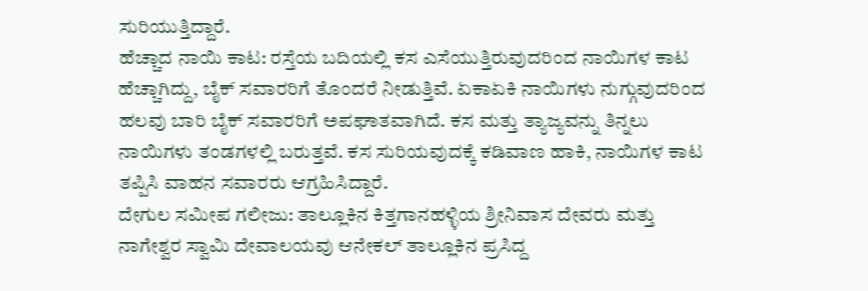ಸುರಿಯುತ್ತಿದ್ದಾರೆ.
ಹೆಚ್ಚಾದ ನಾಯಿ ಕಾಟ: ರಸ್ತೆಯ ಬದಿಯಲ್ಲಿ ಕಸ ಎಸೆಯುತ್ತಿರುವುದರಿಂದ ನಾಯಿಗಳ ಕಾಟ ಹೆಚ್ಚಾಗಿದ್ದು, ಬೈಕ್ ಸವಾರರಿಗೆ ತೊಂದರೆ ನೀಡುತ್ತಿವೆ. ಏಕಾಏಕಿ ನಾಯಿಗಳು ನುಗ್ಗುವುದರಿಂದ ಹಲವು ಬಾರಿ ಬೈಕ್ ಸವಾರರಿಗೆ ಅಪಘಾತವಾಗಿದೆ. ಕಸ ಮತ್ತು ತ್ಯಾಜ್ಯವನ್ನು ತಿನ್ನಲು ನಾಯಿಗಳು ತಂಡಗಳಲ್ಲಿ ಬರುತ್ತವೆ. ಕಸ ಸುರಿಯವುದಕ್ಕೆ ಕಡಿವಾಣ ಹಾಕಿ, ನಾಯಿಗಳ ಕಾಟ ತಪ್ಪಿಸಿ ವಾಹನ ಸವಾರರು ಆಗ್ರಹಿಸಿದ್ದಾರೆ.
ದೇಗುಲ ಸಮೀಪ ಗಲೀಜು: ತಾಲ್ಲೂಕಿನ ಕಿತ್ತಗಾನಹಳ್ಳಿಯ ಶ್ರೀನಿವಾಸ ದೇವರು ಮತ್ತು ನಾಗೇಶ್ವರ ಸ್ವಾಮಿ ದೇವಾಲಯವು ಆನೇಕಲ್ ತಾಲ್ಲೂಕಿನ ಪ್ರಸಿದ್ದ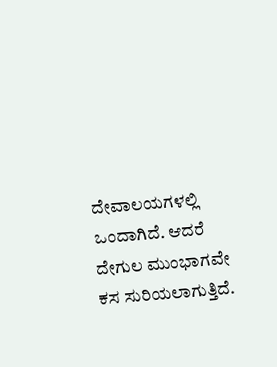ದೇವಾಲಯಗಳಲ್ಲಿ ಒಂದಾಗಿದೆ. ಆದರೆ ದೇಗುಲ ಮುಂಭಾಗವೇ ಕಸ ಸುರಿಯಲಾಗುತ್ತಿದೆ.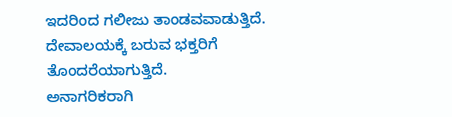ಇದರಿಂದ ಗಲೀಜು ತಾಂಡವವಾಡುತ್ತಿದೆ. ದೇವಾಲಯಕ್ಕೆ ಬರುವ ಭಕ್ತರಿಗೆ ತೊಂದರೆಯಾಗುತ್ತಿದೆ.
ಅನಾಗರಿಕರಾಗಿ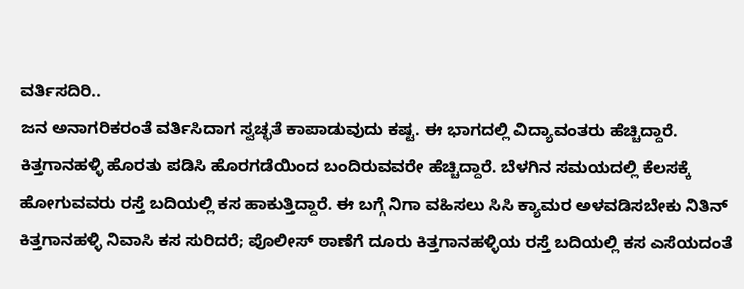ವರ್ತಿಸದಿರಿ..
ಜನ ಅನಾಗರಿಕರಂತೆ ವರ್ತಿಸಿದಾಗ ಸ್ವಚ್ಛತೆ ಕಾಪಾಡುವುದು ಕಷ್ಟ. ಈ ಭಾಗದಲ್ಲಿ ವಿದ್ಯಾವಂತರು ಹೆಚ್ಚಿದ್ದಾರೆ. ಕಿತ್ತಗಾನಹಳ್ಳಿ ಹೊರತು ಪಡಿಸಿ ಹೊರಗಡೆಯಿಂದ ಬಂದಿರುವವರೇ ಹೆಚ್ಚಿದ್ದಾರೆ. ಬೆಳಗಿನ ಸಮಯದಲ್ಲಿ ಕೆಲಸಕ್ಕೆ ಹೋಗುವವರು ರಸ್ತೆ ಬದಿಯಲ್ಲಿ ಕಸ ಹಾಕುತ್ತಿದ್ದಾರೆ. ಈ ಬಗ್ಗೆ ನಿಗಾ ವಹಿಸಲು ಸಿಸಿ ಕ್ಯಾಮರ ಅಳವಡಿಸಬೇಕು ನಿತಿನ್ ಕಿತ್ತಗಾನಹಳ್ಳಿ ನಿವಾಸಿ ಕಸ ಸುರಿದರೆ; ಪೊಲೀಸ್ ಠಾಣೆಗೆ ದೂರು ಕಿತ್ತಗಾನಹಳ್ಳಿಯ ರಸ್ತೆ ಬದಿಯಲ್ಲಿ ಕಸ ಎಸೆಯದಂತೆ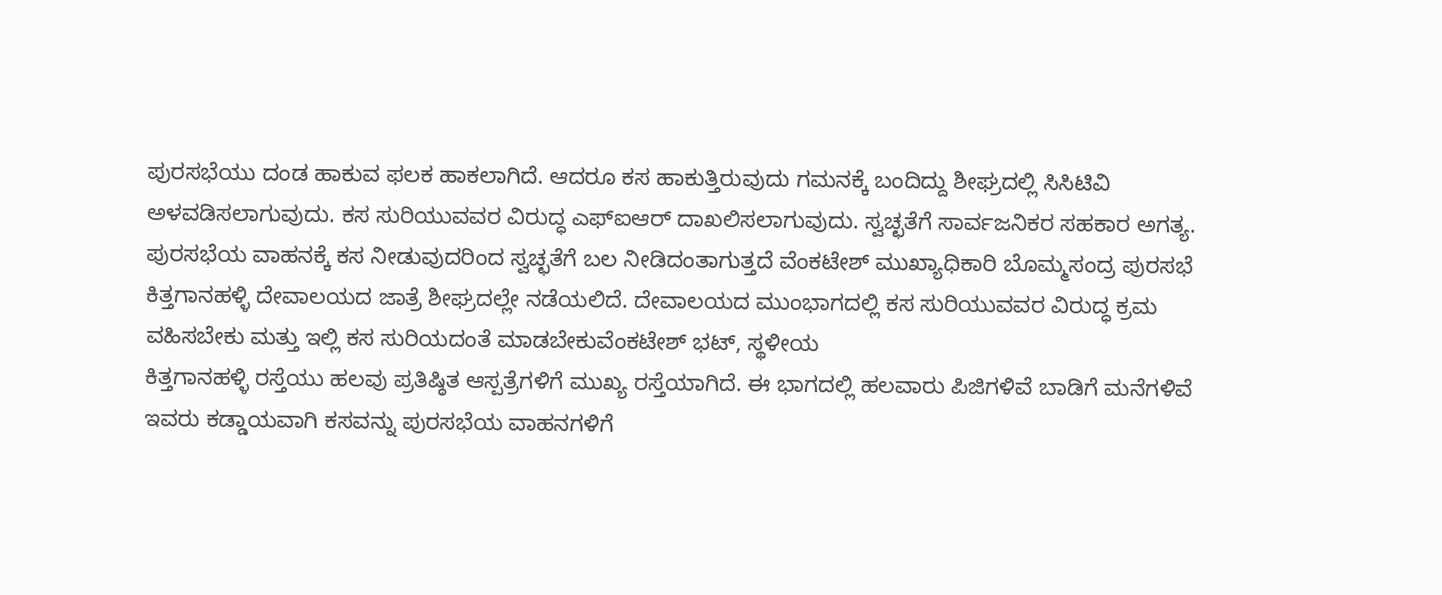ಪುರಸಭೆಯು ದಂಡ ಹಾಕುವ ಫಲಕ ಹಾಕಲಾಗಿದೆ. ಆದರೂ ಕಸ ಹಾಕುತ್ತಿರುವುದು ಗಮನಕ್ಕೆ ಬಂದಿದ್ದು ಶೀಘ್ರದಲ್ಲಿ ಸಿಸಿಟಿವಿ ಅಳವಡಿಸಲಾಗುವುದು. ಕಸ ಸುರಿಯುವವರ ವಿರುದ್ಧ ಎಫ್ಐಆರ್ ದಾಖಲಿಸಲಾಗುವುದು. ಸ್ವಚ್ಛತೆಗೆ ಸಾರ್ವಜನಿಕರ ಸಹಕಾರ ಅಗತ್ಯ. ಪುರಸಭೆಯ ವಾಹನಕ್ಕೆ ಕಸ ನೀಡುವುದರಿಂದ ಸ್ವಚ್ಛತೆಗೆ ಬಲ ನೀಡಿದಂತಾಗುತ್ತದೆ ವೆಂಕಟೇಶ್ ಮುಖ್ಯಾಧಿಕಾರಿ ಬೊಮ್ಮಸಂದ್ರ ಪುರಸಭೆ
ಕಿತ್ತಗಾನಹಳ್ಳಿ ದೇವಾಲಯದ ಜಾತ್ರೆ ಶೀಘ್ರದಲ್ಲೇ ನಡೆಯಲಿದೆ. ದೇವಾಲಯದ ಮುಂಭಾಗದಲ್ಲಿ ಕಸ ಸುರಿಯುವವರ ವಿರುದ್ಧ ಕ್ರಮ ವಹಿಸಬೇಕು ಮತ್ತು ಇಲ್ಲಿ ಕಸ ಸುರಿಯದಂತೆ ಮಾಡಬೇಕುವೆಂಕಟೇಶ್ ಭಟ್, ಸ್ಥಳೀಯ
ಕಿತ್ತಗಾನಹಳ್ಳಿ ರಸ್ತೆಯು ಹಲವು ಪ್ರತಿಷ್ಠಿತ ಆಸ್ಪತ್ರೆಗಳಿಗೆ ಮುಖ್ಯ ರಸ್ತೆಯಾಗಿದೆ. ಈ ಭಾಗದಲ್ಲಿ ಹಲವಾರು ಪಿಜಿಗಳಿವೆ ಬಾಡಿಗೆ ಮನೆಗಳಿವೆ ಇವರು ಕಡ್ಡಾಯವಾಗಿ ಕಸವನ್ನು ಪುರಸಭೆಯ ವಾಹನಗಳಿಗೆ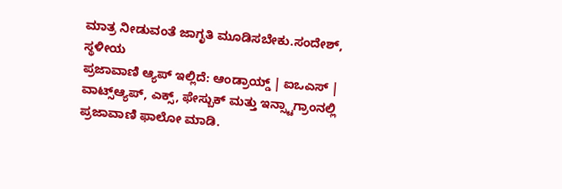ಮಾತ್ರ ನೀಡುವಂತೆ ಜಾಗೃತಿ ಮೂಡಿಸಬೇಕು.ಸಂದೇಶ್, ಸ್ಥಳೀಯ
ಪ್ರಜಾವಾಣಿ ಆ್ಯಪ್ ಇಲ್ಲಿದೆ: ಆಂಡ್ರಾಯ್ಡ್ | ಐಒಎಸ್ | ವಾಟ್ಸ್ಆ್ಯಪ್, ಎಕ್ಸ್, ಫೇಸ್ಬುಕ್ ಮತ್ತು ಇನ್ಸ್ಟಾಗ್ರಾಂನಲ್ಲಿ ಪ್ರಜಾವಾಣಿ ಫಾಲೋ ಮಾಡಿ.